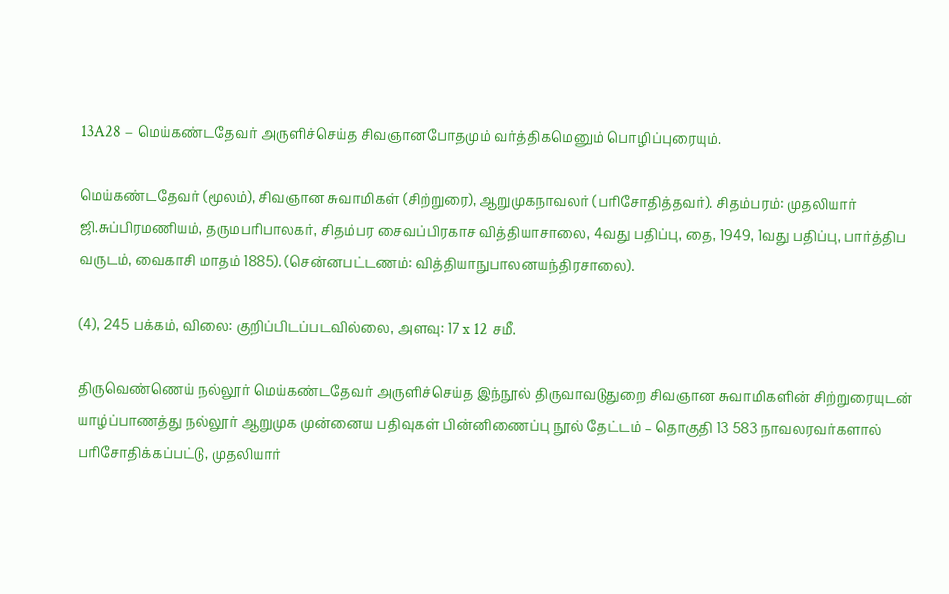13A28 – மெய்கண்டதேவர் அருளிச்செய்த சிவஞானபோதமும் வர்த்திகமெனும் பொழிப்புரையும்.

மெய்கண்டதேவர் (மூலம்), சிவஞான சுவாமிகள் (சிற்றுரை), ஆறுமுகநாவலர் (பரிசோதித்தவர்). சிதம்பரம்: முதலியார் ஜி.சுப்பிரமணியம், தருமபரிபாலகர், சிதம்பர சைவப்பிரகாச வித்தியாசாலை, 4வது பதிப்பு, தை, 1949, 1வது பதிப்பு, பார்த்திப வருடம், வைகாசி மாதம் 1885). (சென்னபட்டணம்: வித்தியாநுபாலனயந்திரசாலை).

(4), 245 பக்கம், விலை: குறிப்பிடப்படவில்லை, அளவு: 17 x 12 சமீ.

திருவெண்ணெய் நல்லூர் மெய்கண்டதேவர் அருளிச்செய்த இந்நூல் திருவாவடுதுறை சிவஞான சுவாமிகளின் சிற்றுரையுடன் யாழ்ப்பாணத்து நல்லூர் ஆறுமுக முன்னைய பதிவுகள் பின்னிணைப்பு நூல் தேட்டம் – தொகுதி 13 583 நாவலரவர்களால் பரிசோதிக்கப்பட்டு, முதலியார்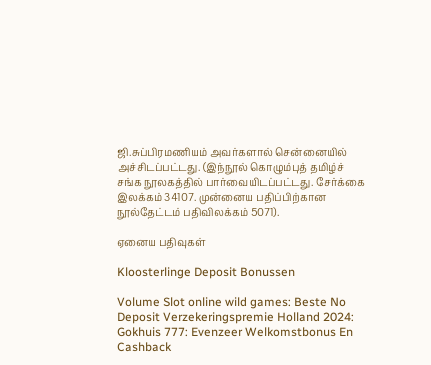ஜி.சுப்பிரமணியம் அவர்களால் சென்னையில் அச்சிடப்பட்டது. (இந்நூல் கொழும்புத் தமிழ்ச் சங்க நூலகத்தில் பார்வையிடப்பட்டது. சேர்க்கை இலக்கம் 34107. முன்னைய பதிப்பிற்கான நூல்தேட்டம் பதிவிலக்கம் 5071).

ஏனைய பதிவுகள்

Kloosterlinge Deposit Bonussen

Volume Slot online wild games: Beste No Deposit Verzekeringspremie Holland 2024: Gokhuis 777: Evenzeer Welkomstbonus En Cashback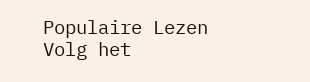Populaire Lezen Volg het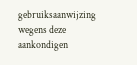gebruiksaanwijzing wegens deze aankondigen